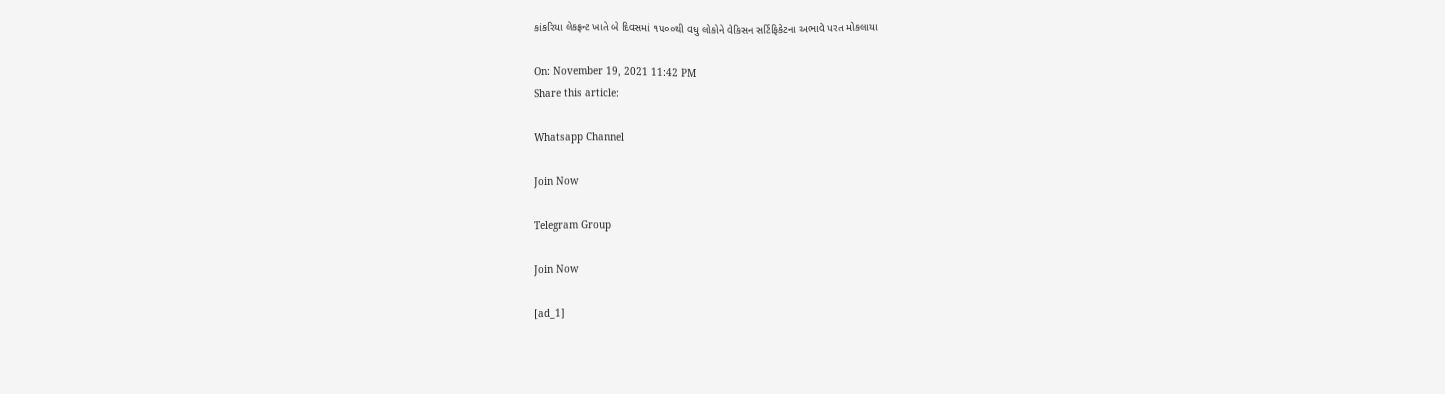કાંકરિયા લેકફ્રન્ટ ખાતે બે દિવસમાં ૧૫૦૦થી વધુ લોકોને વેકિસન સર્ટિફિકેટના અભાવે પરત મોકલાયા

On: November 19, 2021 11:42 PM
Share this article:

Whatsapp Channel

Join Now

Telegram Group

Join Now

[ad_1]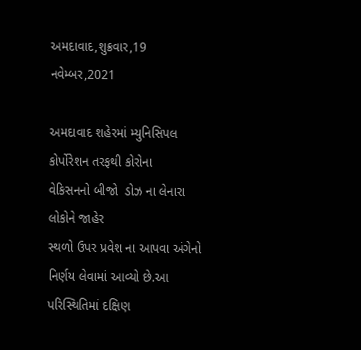અમદાવાદ,શુક્રવાર,19 નવેમ્બર,2021

અમદાવાદ શહેરમાં મ્યુનિસિપલ કોર્પોરેશન તરફથી કોરોના
વેકિસનનો બીજો  ડોઝ ના લેનારા લોકોને જાહેર
સ્થળો ઉપર પ્રવેશ ના આપવા અંગેનો નિર્ણય લેવામાં આવ્યો છે.આ પરિસ્થિતિમાં દક્ષિણ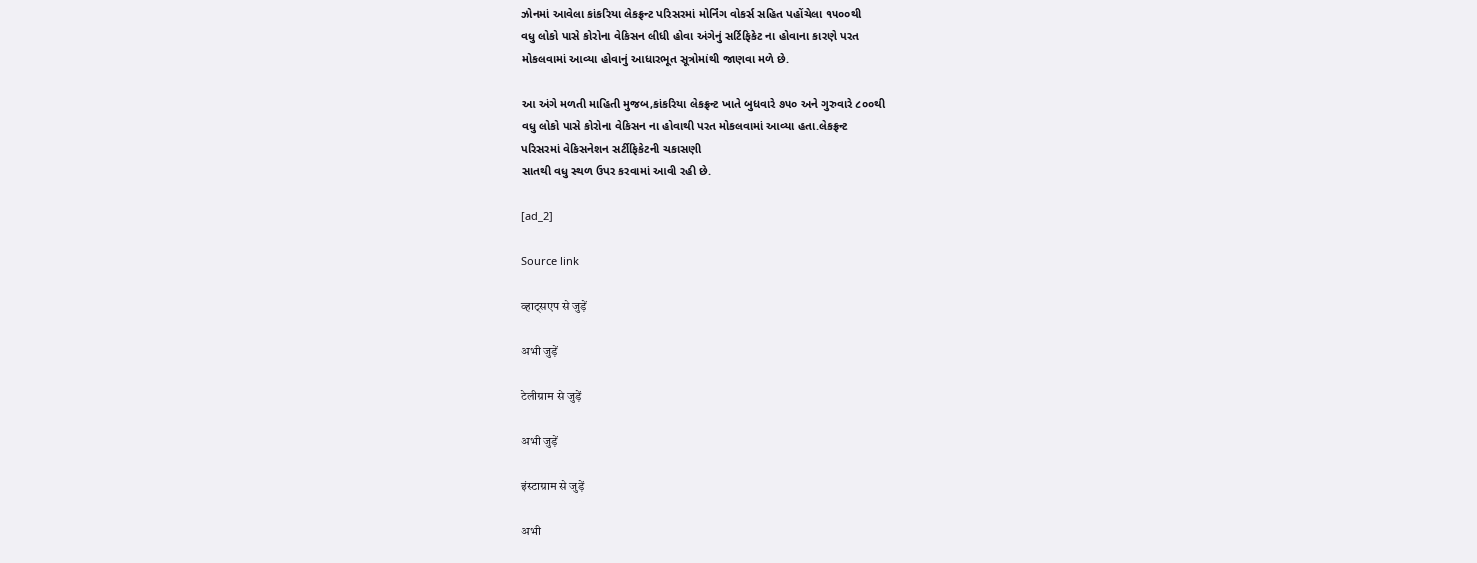ઝોનમાં આવેલા કાંકરિયા લેકફ્રન્ટ પરિસરમાં મોર્નિંગ વોકર્સ સહિત પહોંચેલા ૧૫૦૦થી
વધુ લોકો પાસે કોરોના વેકિસન લીધી હોવા અંગેનું સર્ટિફિકેટ ના હોવાના કારણે પરત
મોકલવામાં આવ્યા હોવાનું આધારભૂત સૂત્રોમાંથી જાણવા મળે છે.

આ અંગે મળતી માહિતી મુજબ,કાંકરિયા લેકફ્રન્ટ ખાતે બુધવારે ૭૫૦ અને ગુરુવારે ૮૦૦થી
વધુ લોકો પાસે કોરોના વેકિસન ના હોવાથી પરત મોકલવામાં આવ્યા હતા.લેકફ્રન્ટ
પરિસરમાં વેકિસનેશન સર્ટીફિકેટની ચકાસણી
સાતથી વધુ સ્થળ ઉપર કરવામાં આવી રહી છે.

[ad_2]

Source link

व्हाट्सएप से जुड़ें

अभी जुड़ें

टेलीग्राम से जुड़ें

अभी जुड़ें

इंस्टाग्राम से जुड़ें

अभी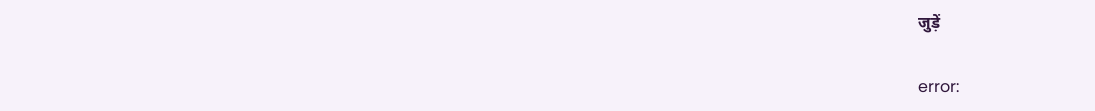जुड़ें

error: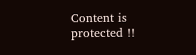Content is protected !!